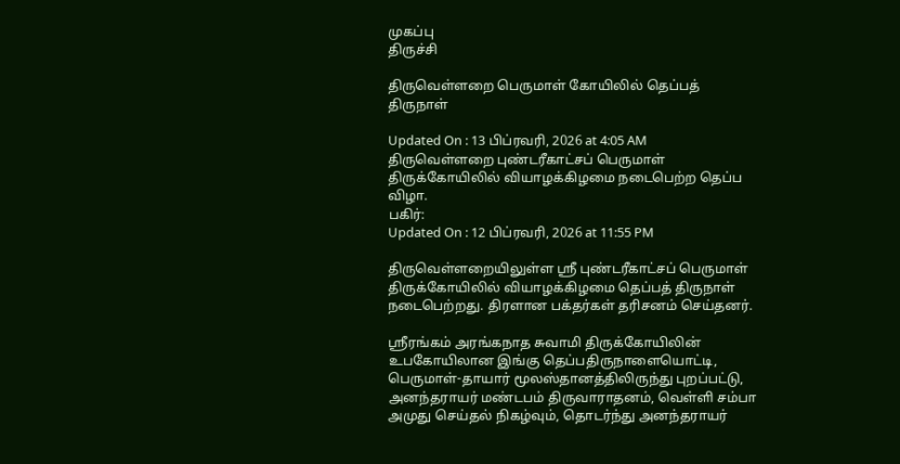முகப்பு
திருச்சி

திருவெள்ளறை பெருமாள் கோயிலில் தெப்பத் திருநாள்

Updated On : 13 பிப்ரவரி, 2026 at 4:05 AM
திருவெள்ளறை புண்டரீகாட்சப் பெருமாள் திருக்கோயிலில் வியாழக்கிழமை நடைபெற்ற தெப்ப விழா.
பகிர்:
Updated On : 12 பிப்ரவரி, 2026 at 11:55 PM

திருவெள்ளறையிலுள்ள ஸ்ரீ புண்டரீகாட்சப் பெருமாள் திருக்கோயிலில் வியாழக்கிழமை தெப்பத் திருநாள் நடைபெற்றது. திரளான பக்தர்கள் தரிசனம் செய்தனர்.

ஸ்ரீரங்கம் அரங்கநாத சுவாமி திருக்கோயிலின் உபகோயிலான இங்கு தெப்பதிருநாளையொட்டி, பெருமாள்-தாயார் மூலஸ்தானத்திலிருந்து புறப்பட்டு, அனந்தராயர் மண்டபம் திருவாராதனம், வெள்ளி சம்பா அமுது செய்தல் நிகழ்வும், தொடர்ந்து அனந்தராயர்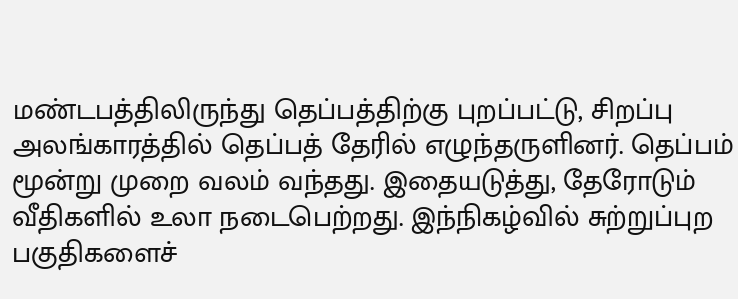மண்டபத்திலிருந்து தெப்பத்திற்கு புறப்பட்டு, சிறப்பு அலங்காரத்தில் தெப்பத் தேரில் எழுந்தருளினர். தெப்பம் மூன்று முறை வலம் வந்தது. இதையடுத்து, தேரோடும் வீதிகளில் உலா நடைபெற்றது. இந்நிகழ்வில் சுற்றுப்புற பகுதிகளைச்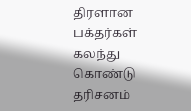திரளான பக்தர்கள் கலந்து கொண்டு தரிசனம்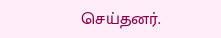செய்தனர்.